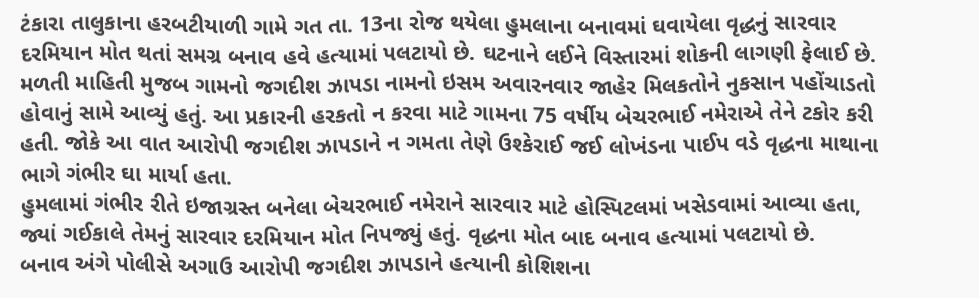ટંકારા તાલુકાના હરબટીયાળી ગામે ગત તા. 13ના રોજ થયેલા હુમલાના બનાવમાં ઘવાયેલા વૃદ્ધનું સારવાર દરમિયાન મોત થતાં સમગ્ર બનાવ હવે હત્યામાં પલટાયો છે. ઘટનાને લઈને વિસ્તારમાં શોકની લાગણી ફેલાઈ છે.
મળતી માહિતી મુજબ ગામનો જગદીશ ઝાપડા નામનો ઇસમ અવારનવાર જાહેર મિલકતોને નુકસાન પહોંચાડતો હોવાનું સામે આવ્યું હતું. આ પ્રકારની હરકતો ન કરવા માટે ગામના 75 વર્ષીય બેચરભાઈ નમેરાએ તેને ટકોર કરી હતી. જોકે આ વાત આરોપી જગદીશ ઝાપડાને ન ગમતા તેણે ઉશ્કેરાઈ જઈ લોખંડના પાઈપ વડે વૃદ્ધના માથાના ભાગે ગંભીર ઘા માર્યા હતા.
હુમલામાં ગંભીર રીતે ઇજાગ્રસ્ત બનેલા બેચરભાઈ નમેરાને સારવાર માટે હોસ્પિટલમાં ખસેડવામાં આવ્યા હતા, જ્યાં ગઈકાલે તેમનું સારવાર દરમિયાન મોત નિપજ્યું હતું. વૃદ્ધના મોત બાદ બનાવ હત્યામાં પલટાયો છે.
બનાવ અંગે પોલીસે અગાઉ આરોપી જગદીશ ઝાપડાને હત્યાની કોશિશના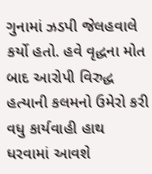ગુનામાં ઝડપી જેલહવાલે કર્યો હતો. હવે વૃદ્ધના મોત બાદ આરોપી વિરુદ્ધ હત્યાની કલમનો ઉમેરો કરી વધુ કાર્યવાહી હાથ ધરવામાં આવશે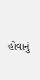હોવાનું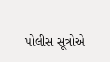પોલીસ સૂત્રોએ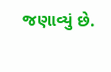જણાવ્યું છે.